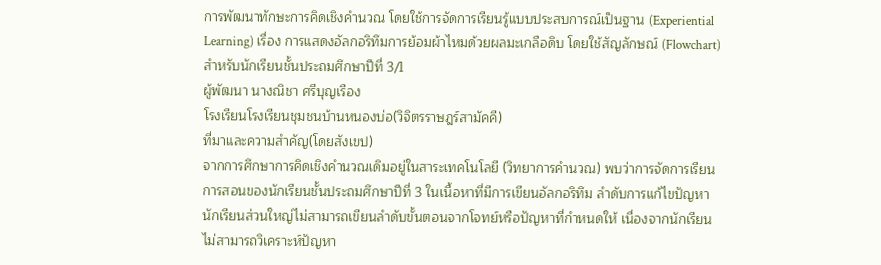การพัฒนาทักษะการคิดเชิงคำนวณ โดยใช้การจัดการเรียนรู้แบบประสบการณ์เป็นฐาน (Experiential Learning) เรื่อง การแสดงอัลกอริทึมการย้อมผ้าไหมด้วยผลมะเกลือดิบ โดยใช้สัญลักษณ์ (Flowchart) สำหรับนักเรียนชั้นประถมศึกษาปีที่ 3/1
ผู้พัฒนา นางณิชา ศรีบุญเรือง
โรงเรียนโรงเรียนชุมชนบ้านหนองบ่อ(วิจิตรราษฎร์สามัคคี)
ที่มาและความสำคัญ(โดยสังเขป)
จากการศึกษาการคิดเชิงคำนวณเดิมอยู่ในสาระเทคโนโลยี (วิทยาการคำนวณ) พบว่าการจัดการเรียนการสอนของนักเรียนชั้นประถมศึกษาปีที่ 3 ในเนื้อหาที่มีการเขียนอัลกอริทึม ลำดับการแก้ไขปัญหา นักเรียนส่วนใหญ่ไม่สามารถเขียนลำดับขั้นตอนจากโจทย์หรือปัญหาที่กำหนดให้ เนื่องจากนักเรียนไม่สามารถวิเคราะห์ปัญหา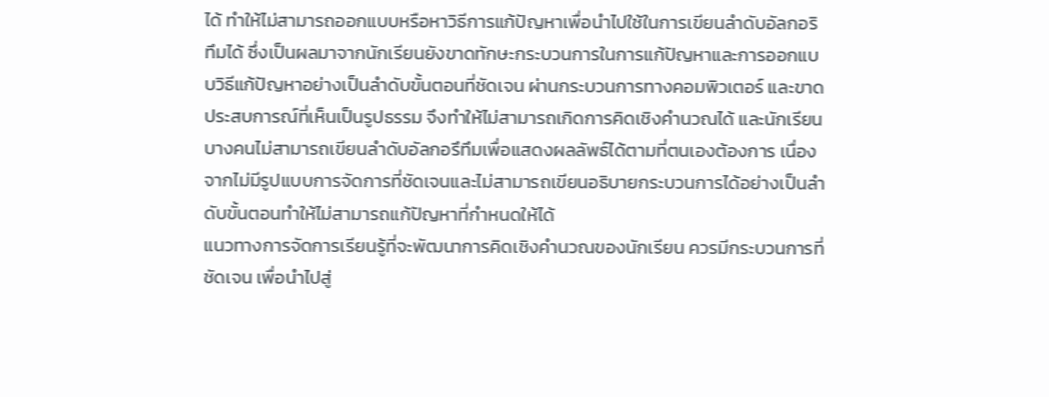ได้ ทำให้ไม่สามารถออกแบบหรือหาวิธีการแก้ปัญหาเพื่อนำไปใช้ในการเขียนลำดับอัลกอริทึมได้ ซึ่งเป็นผลมาจากนักเรียนยังขาดทักษะกระบวนการในการแก้ปัญหาและการออกแบบวิธีแก้ปัญหาอย่างเป็นลำดับขั้นตอนที่ชัดเจน ผ่านกระบวนการทางคอมพิวเตอร์ และขาดประสบการณ์ที่เห็นเป็นรูปธรรม จึงทำให้ไม่สามารถเกิดการคิดเชิงคำนวณได้ และนักเรียนบางคนไม่สามารถเขียนลำดับอัลกอรึทึมเพื่อแสดงผลลัพธ์ได้ตามที่ตนเองต้องการ เนื่องจากไม่มีรูปแบบการจัดการที่ชัดเจนและไม่สามารถเขียนอธิบายกระบวนการได้อย่างเป็นลำดับขั้นตอนทำให้ไม่สามารถแก้ปัญหาที่กำหนดให้ได้
แนวทางการจัดการเรียนรู้ที่จะพัฒนาการคิดเชิงคำนวณของนักเรียน ควรมีกระบวนการที่ชัดเจน เพื่อนำไปสู่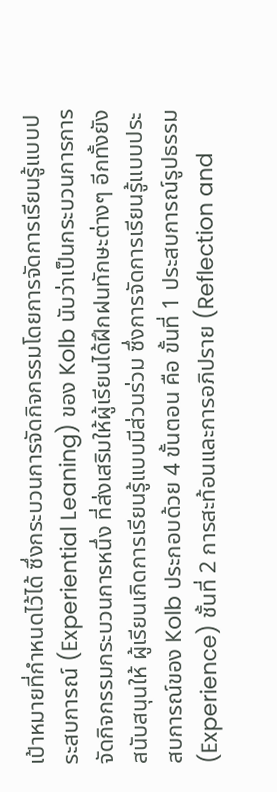เป้าหมายที่กำหนดไว้ได้ ซึ่งกระบวนการจัดกิจกรรมโดยการจัดการเรียนรู้แบบประสบการณ์ (Experiential Leaning) ของ Kolb นับว่าเป็นกระบวนการการจัดกิจกรรมกระบวนการหนึ่ง ที่ส่งเสริมให้ผู้เรียนได้ฝึกฝนทักษะต่างๆ อีกทั้งยังสนับสนุนให้ ผู้เรียนเกิดการเรียนรู้แบบมีส่วนร่วม ซึ่งการจัดการเรียนรู้แบบประสบการณ์ของ Kolb ประกอบด้วย 4 ขั้นตอน คือ ขั้นที่ 1 ประสบการณ์รูปธรรม (Experience) ชั้นที่ 2 การสะท้อนและการอภิปราย (Reflection and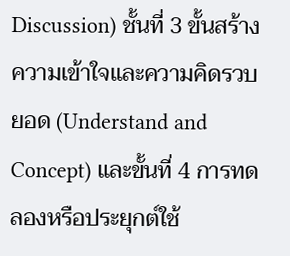Discussion) ชั้นที่ 3 ขั้นสร้างความเข้าใจและความคิดรวบยอด (Understand and Concept) และขั้นที่ 4 การทดลองหรือประยุกต์ใช้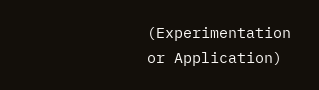(Experimentation or Application)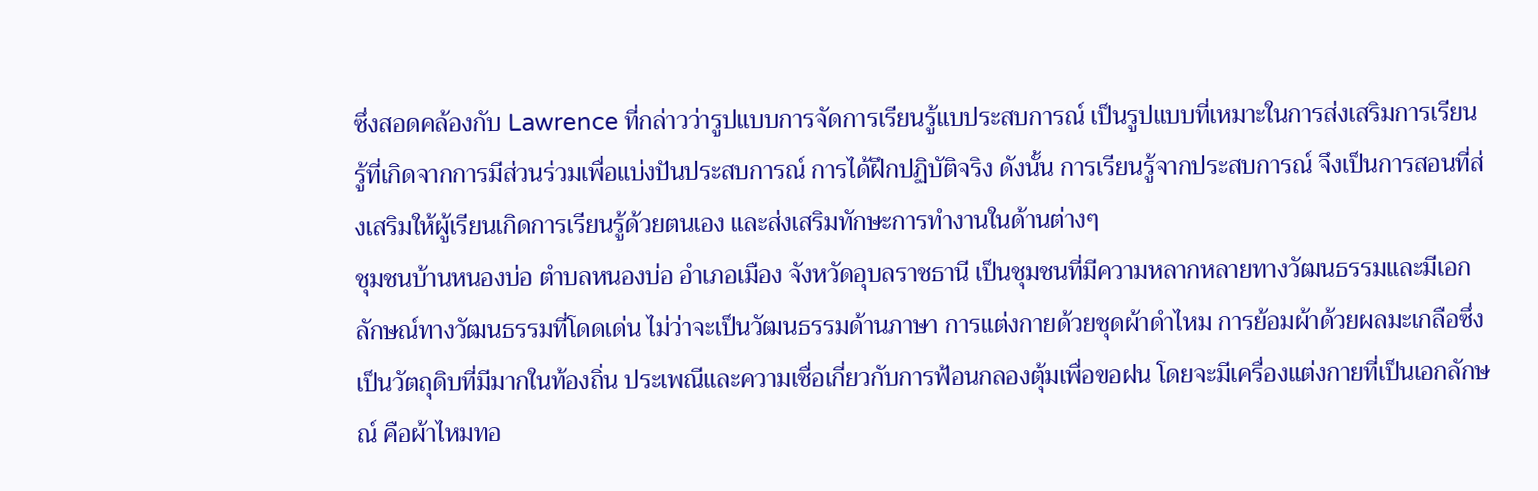ซึ่งสอดคล้องกับ Lawrence ที่กล่าวว่ารูปแบบการจัดการเรียนรู้แบประสบการณ์ เป็นรูปแบบที่เหมาะในการส่งเสริมการเรียนรู้ที่เกิดจากการมีส่วนร่วมเพื่อแบ่งปันประสบการณ์ การได้ฝึกปฏิบัติจริง ดังนั้น การเรียนรู้จากประสบการณ์ จึงเป็นการสอนที่ส่งเสริมให้ผู้เรียนเกิดการเรียนรู้ด้วยตนเอง และส่งเสริมทักษะการทำงานในด้านต่างๆ
ชุมชนบ้านหนองบ่อ ตำบลหนองบ่อ อำเภอเมือง จังหวัดอุบลราชธานี เป็นชุมชนที่มีความหลากหลายทางวัฒนธรรมและมีเอกลักษณ์ทางวัฒนธรรมที่โดดเด่น ไม่ว่าจะเป็นวัฒนธรรมด้านภาษา การแต่งกายด้วยชุดผ้าดำไหม การย้อมผ้าด้วยผลมะเกลือซึ่งเป็นวัตถุดิบที่มีมากในท้องถิ่น ประเพณีและความเชื่อเกี่ยวกับการฟ้อนกลองตุ้มเพื่อขอฝน โดยจะมีเครื่องแต่งกายที่เป็นเอกลักษณ์ คือผ้าไหมทอ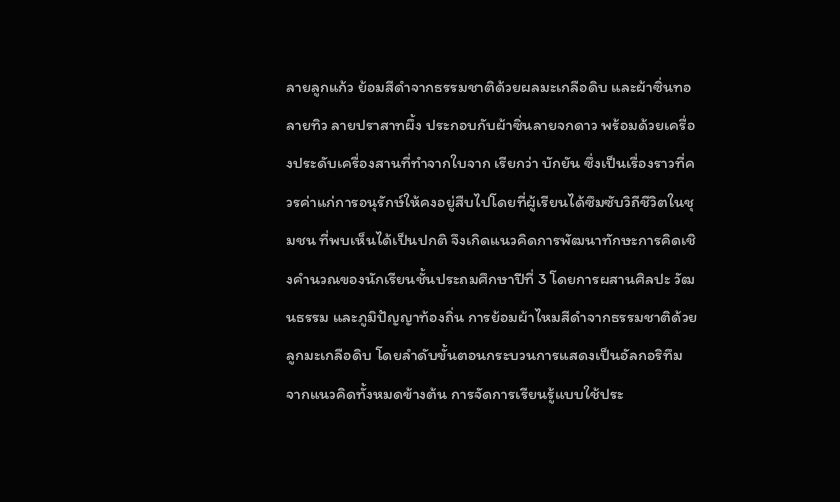ลายลูกแก้ว ย้อมสีดำจากธรรมชาติด้วยผลมะเกลือดิบ และผ้าซิ่นทอลายทิว ลายปราสาทผึ้ง ประกอบกับผ้าซิ่นลายจกดาว พร้อมด้วยเครื่องประดับเครื่องสานที่ทำจากใบจาก เรียกว่า บักยัน ซึ่งเป็นเรื่องราวที่ควรค่าแก่การอนุรักษ์ให้คงอยู่สืบไปโดยที่ผู้เรียนได้ซึมซับวิถีชีวิตในชุมชน ที่พบเห็นได้เป็นปกติ จึงเกิดแนวคิดการพัฒนาทักษะการคิดเชิงคำนวณของนักเรียนชั้นประถมศึกษาปีที่ 3 โดยการผสานศิลปะ วัฒนธรรม และภูมิปัญญาท้องถิ่น การย้อมผ้าไหมสีดำจากธรรมชาติด้วยลูกมะเกลือดิบ โดยลำดับขั้นตอนกระบวนการแสดงเป็นอัลกอริทึม
จากแนวคิดทั้งหมดข้างต้น การจัดการเรียนรู้แบบใช้ประ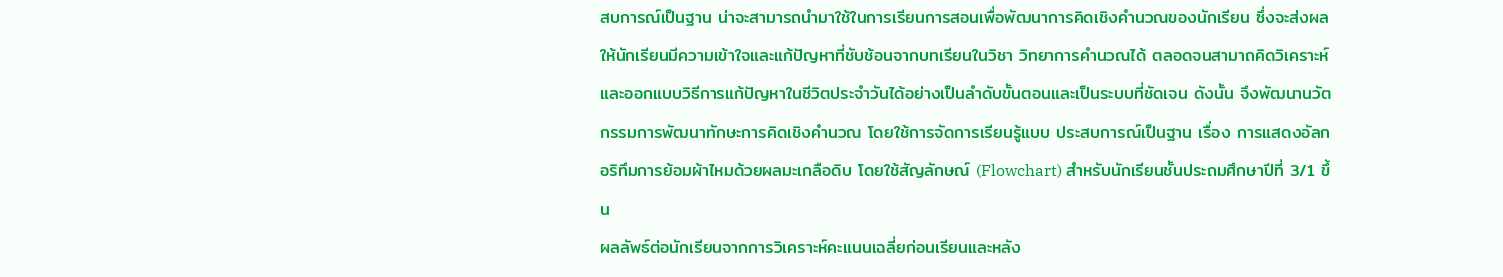สบการณ์เป็นฐาน น่าจะสามารถนำมาใช้ในการเรียนการสอนเพื่อพัฒนาการคิดเชิงคำนวณของนักเรียน ซึ่งจะส่งผลให้นักเรียนมีความเข้าใจและแก้ปัญหาที่ชับช้อนจากบทเรียนในวิชา วิทยาการคำนวณได้ ตลอดจนสามาถคิดวิเคราะห์และออกแบบวิธีการแก้ปัญหาในชีวิตประจำวันได้อย่างเป็นลำดับขั้นตอนและเป็นระบบที่ชัดเจน ดังนั้น จึงพัฒนานวัตกรรมการพัฒนาทักษะการคิดเชิงคำนวณ โดยใช้การจัดการเรียนรู้แบบ ประสบการณ์เป็นฐาน เรื่อง การแสดงอัลกอริทึมการย้อมผ้าไหมด้วยผลมะเกลือดิบ โดยใช้สัญลักษณ์ (Flowchart) สำหรับนักเรียนชั้นประถมศึกษาปีที่ 3/1 ขึ้น
ผลลัพธ์ต่อนักเรียนจากการวิเคราะห์คะแนนเฉลี่ยก่อนเรียนและหลัง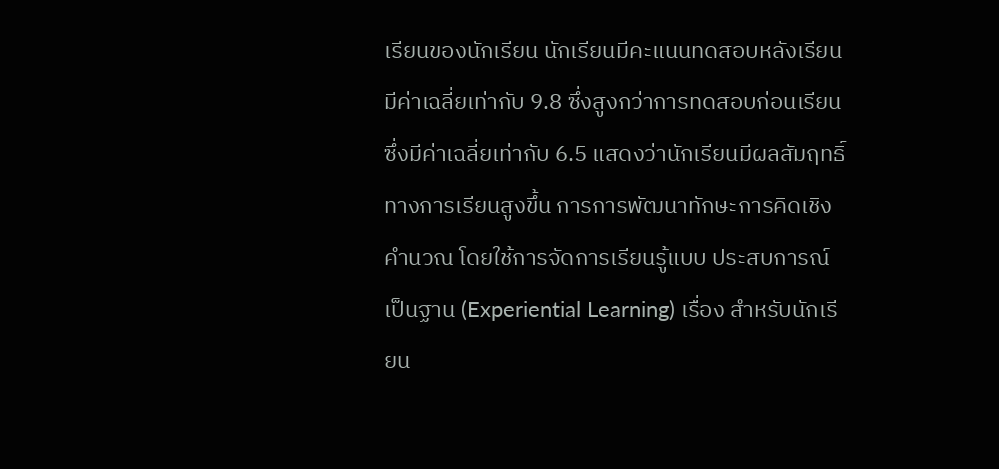เรียนของนักเรียน นักเรียนมีคะแนนทดสอบหลังเรียนมีค่าเฉลี่ยเท่ากับ 9.8 ซึ่งสูงกว่าการทดสอบก่อนเรียนซึ่งมีค่าเฉลี่ยเท่ากับ 6.5 แสดงว่านักเรียนมีผลสัมฤทธิ์ทางการเรียนสูงขึ้น การการพัฒนาทักษะการคิดเชิงคำนวณ โดยใช้การจัดการเรียนรู้แบบ ประสบการณ์เป็นฐาน (Experiential Learning) เรื่อง สำหรับนักเรียน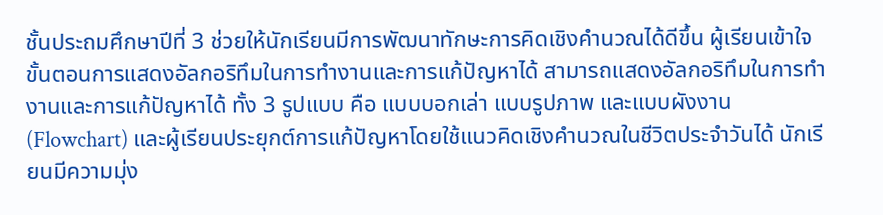ชั้นประถมศึกษาปีที่ 3 ช่วยให้นักเรียนมีการพัฒนาทักษะการคิดเชิงคำนวณได้ดีขึ้น ผู้เรียนเข้าใจขั้นตอนการแสดงอัลกอริทึมในการทำงานและการแก้ปัญหาได้ สามารถแสดงอัลกอริทึมในการทำงานและการแก้ปัญหาได้ ทั้ง 3 รูปแบบ คือ แบบบอกเล่า แบบรูปภาพ และแบบผังงาน (Flowchart) และผู้เรียนประยุกต์การแก้ปัญหาโดยใช้แนวคิดเชิงคำนวณในชีวิตประจำวันได้ นักเรียนมีความมุ่ง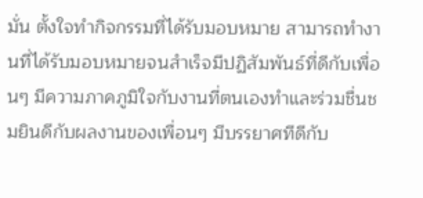มั่น ตั้งใจทำกิจกรรมที่ได้รับมอบหมาย สามารถทำงานที่ได้รับมอบหมายจนสำเร็จมีปฏิสัมพันธ์ที่ดีกับเพื่อนๆ มีความภาคภูมิใจกับงานที่ตนเองทำและร่วมชื่นชมยินดีกับผลงานของเพื่อนๆ มีบรรยาศทีดีกับ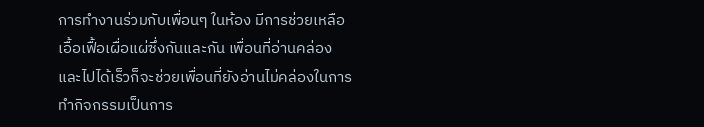การทำงานร่วมกับเพื่อนๆ ในห้อง มีการช่วยเหลือเอื้อเฟื้อเผื่อแผ่ซึ่งกันและกัน เพื่อนที่อ่านคล่องและไปได้เร็วก็จะช่วยเพื่อนที่ยังอ่านไม่คล่องในการทำกิจกรรมเป็นการ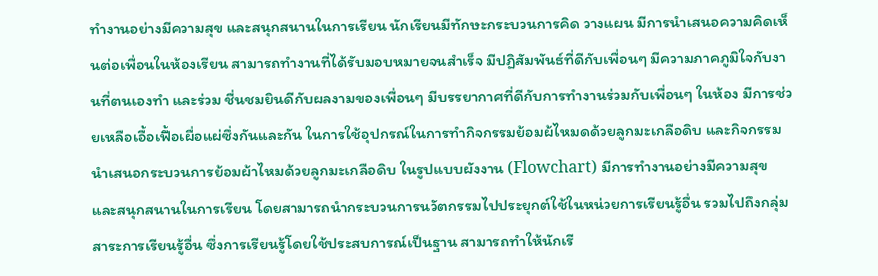ทำงานอย่างมีความสุข และสนุกสนานในการเรียน นักเรียนมีทักษะกระบวนการคิด วางแผน มีการนำเสนอความคิดเห็นต่อเพื่อนในห้องเรียน สามารถทำงานที่ได้รับมอบหมายจนสำเร็จ มีปฏิสัมพันธ์ที่ดีกับเพื่อนๆ มีความภาคภูมิใจกับงานที่ตนเองทำ และร่วม ชื่นชมยินดีกับผลงามของเพื่อนๆ มีบรรยากาศที่ดีกับการทำงานร่วมกับเพื่อนๆ ในห้อง มีการช่วยเหลือเอื้อเฟื้อเผื่อแผ่ซึ่งกันและกัน ในการใช้อุปกรณ์ในการทำกิจกรรมย้อมผ้ไหมดด้วยลูกมะเกลือดิบ และกิจกรรมนำเสนอกระบวนการย้อมผ้าไหมด้วยลูกมะเกลือดิบ ในรูปแบบผังงาน (Flowchart) มีการทำงานอย่างมีความสุข และสนุกสนานในการเรียน โดยสามารถนำกระบวนการนวัตกรรมไปประยุกต์ใช้ในหน่วยการเรียนรู้อื่น รวมไปถึงกลุ่มสาระการเรียนรู้อื่น ซึ่งการเรียนรู้โดยใช้ประสบการณ์เป็นฐาน สามารถทำให้นักเรี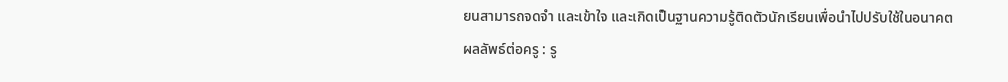ยนสามารถจดจำ และเข้าใจ และเกิดเป็นฐานความรู้ติดตัวนักเรียนเพื่อนำไปปรับใช้ในอนาคต
ผลลัพธ์ต่อครู : รู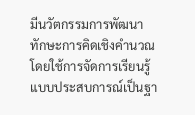มีนวัตกรรมการพัฒนาทักษะการคิดเชิงคำนวณ โดยใช้การจัดการเรียนรู้แบบประสบการณ์เป็นฐา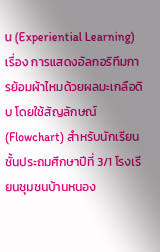น (Experiential Learning) เรื่อง การแสดงอัลกอริทึมการย้อมผ้าไหมด้วยผลมะเกลือดิบ โดยใช้สัญลักษณ์ (Flowchart) สำหรับนักเรียนชั้นประถมศึกษาปีที่ 3/1 โรงเรียนชุมชนบ้านหนอง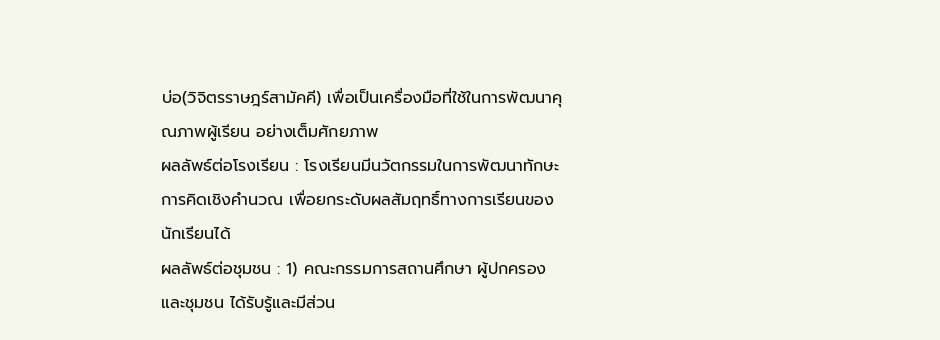บ่อ(วิจิตรราษฎร์สามัคคี) เพื่อเป็นเครื่องมือที่ใช้ในการพัฒนาคุณภาพผู้เรียน อย่างเต็มศักยภาพ
ผลลัพธ์ต่อโรงเรียน : โรงเรียนมีนวัตกรรมในการพัฒนาทักษะการคิดเชิงคำนวณ เพื่อยกระดับผลสัมฤทธิ์ทางการเรียนของนักเรียนได้
ผลลัพธ์ต่อชุมชน : 1) คณะกรรมการสถานศึกษา ผู้ปกครอง และชุมชน ได้รับรู้และมีส่วน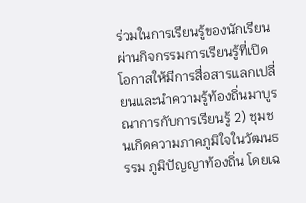ร่วมในการเรียนรู้ของนักเรียน ผ่านกิจกรรมการเรียนรู้ที่เปิดโอกาสให้มีการสื่อสารแลกเปลี่ยนและนำความรู้ท้องถิ่นมาบูรณาการกับการเรียนรู้ 2) ชุมชนเกิดความภาคภูมิใจในวัฒนธรรม ภูมิปัญญาท้องถิ่น โดยเฉ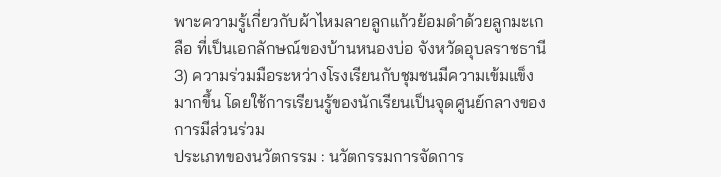พาะความรู้เกี่ยวกับผ้าไหมลายลูกแก้วย้อมดำด้วยลูกมะเกลือ ที่เป็นเอกลักษณ์ของบ้านหนองบ่อ จังหวัดอุบลราชธานี 3) ความร่วมมือระหว่างโรงเรียนกับชุมชนมีความเข้มแข็งมากขึ้น โดยใช้การเรียนรู้ของนักเรียนเป็นจุดศูนย์กลางของการมีส่วนร่วม
ประเภทของนวัตกรรม : นวัตกรรมการจัดการ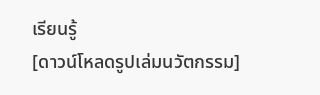เรียนรู้
[ดาวน์โหลดรูปเล่มนวัตกรรม]